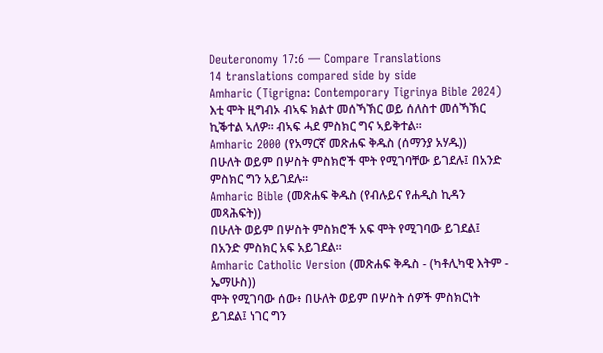Deuteronomy 17:6 — Compare Translations
14 translations compared side by side
Amharic (Tigrigna: Contemporary Tigrinya Bible 2024)
እቲ ሞት ዚግብኦ ብኣፍ ክልተ መሰኻኽር ወይ ሰለስተ መሰኻኽር ኪቕተል ኣለዎ። ብኣፍ ሓደ ምስክር ግና ኣይቅተል።
Amharic 2000 (የአማርኛ መጽሐፍ ቅዱስ (ሰማንያ አሃዱ))
በሁለት ወይም በሦስት ምስክሮች ሞት የሚገባቸው ይገደሉ፤ በአንድ ምስክር ግን አይገደሉ።
Amharic Bible (መጽሐፍ ቅዱስ (የብሉይና የሐዲስ ኪዳን መጻሕፍት))
በሁለት ወይም በሦስት ምስክሮች አፍ ሞት የሚገባው ይገደል፤ በአንድ ምስክር አፍ አይገደል።
Amharic Catholic Version (መጽሐፍ ቅዱስ - (ካቶሊካዊ እትም - ኤማሁስ))
ሞት የሚገባው ሰው፥ በሁለት ወይም በሦስት ሰዎች ምስክርነት ይገደል፤ ነገር ግን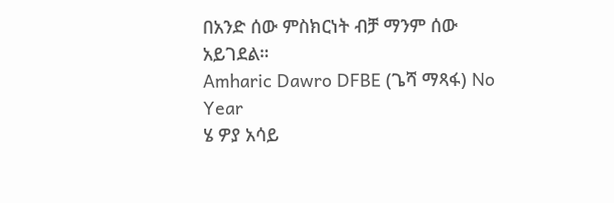በአንድ ሰው ምስክርነት ብቻ ማንም ሰው አይገደል።
Amharic Dawro DFBE (ጌሻ ማጻፋ) No Year
ሄ ዎያ አሳይ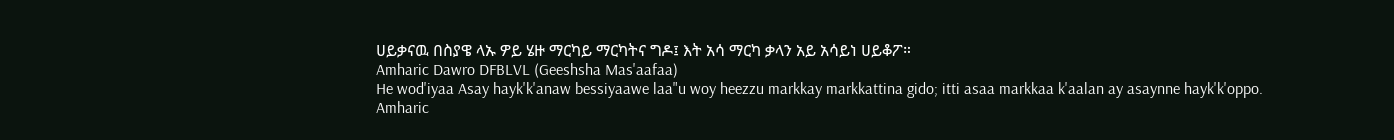ሀይቃናዉ በስያዌ ላኡ ዎይ ሄዙ ማርካይ ማርካትና ግዶ፤ እት አሳ ማርካ ቃላን አይ አሳይነ ሀይቆፖ።
Amharic Dawro DFBLVL (Geeshsha Mas'aafaa)
He wod'iyaa Asay hayk'k'anaw bessiyaawe laa"u woy heezzu markkay markkattina gido; itti asaa markkaa k'aalan ay asaynne hayk'k'oppo.
Amharic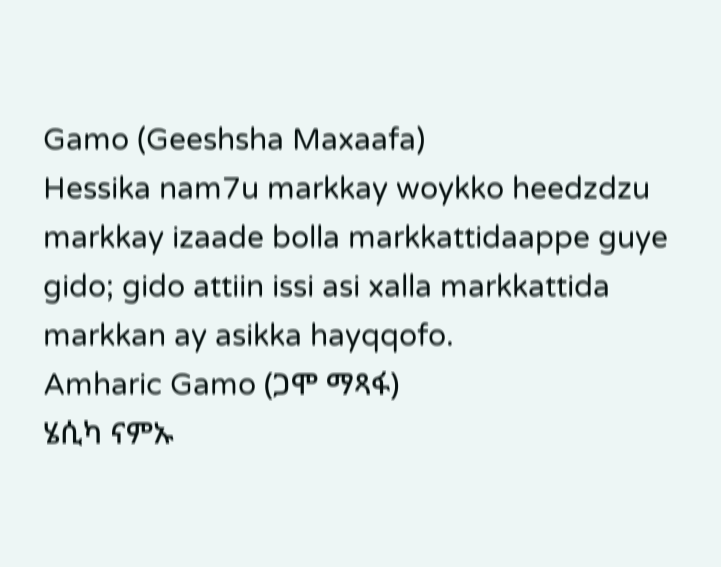Gamo (Geeshsha Maxaafa)
Hessika nam7u markkay woykko heedzdzu markkay izaade bolla markkattidaappe guye gido; gido attiin issi asi xalla markkattida markkan ay asikka hayqqofo.
Amharic Gamo (ጋሞ ማጻፋ)
ሄሲካ ናምኡ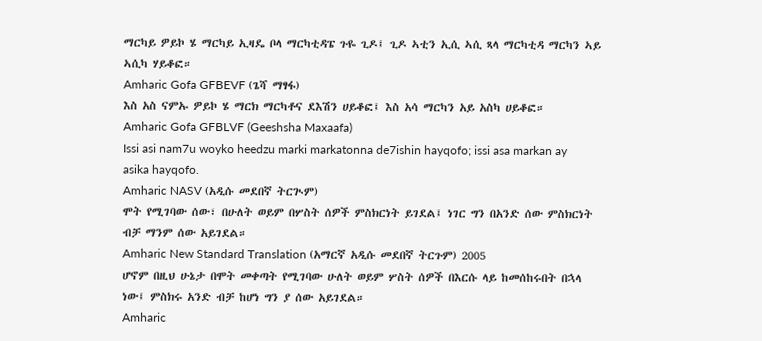ማርካይ ዎይኮ ሄ ማርካይ ኢዛዴ ቦላ ማርካቲዳፔ ጉዬ ጊዶ፤ ጊዶ ኣቲን ኢሲ ኣሲ ጻላ ማርካቲዳ ማርካን ኣይ ኣሲካ ሃይቆፎ።
Amharic Gofa GFBEVF (ጌሻ ማፃፋ)
እስ አስ ናምኡ ዎይኮ ሄ ማርክ ማርካቶና ደእሽን ሀይቆፎ፤ እስ አሳ ማርካን አይ አስካ ሀይቆፎ።
Amharic Gofa GFBLVF (Geeshsha Maxaafa)
Issi asi nam7u woyko heedzu marki markatonna de7ishin hayqofo; issi asa markan ay asika hayqofo.
Amharic NASV (አዲሱ መደበኛ ትርጒም)
ሞት የሚገባው ሰው፣ በሁለት ወይም በሦስት ሰዎች ምስክርነት ይገደል፤ ነገር ግን በአንድ ሰው ምስክርነት ብቻ ማንም ሰው አይገደል።
Amharic New Standard Translation (አማርኛ አዲሱ መደበኛ ትርጉም) 2005
ሆኖም በዚህ ሁኔታ በሞት መቀጣት የሚገባው ሁለት ወይም ሦስት ሰዎች በእርሱ ላይ ከመሰከሩበት በኋላ ነው፤ ምስክሩ አንድ ብቻ ከሆነ ግን ያ ሰው አይገደል።
Amharic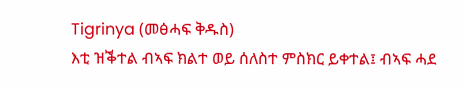Tigrinya (መፅሓፍ ቅዱስ)
እቲ ዝቕተል ብኣፍ ክልተ ወይ ሰለስተ ምስክር ይቀተል፤ ብኣፍ ሓደ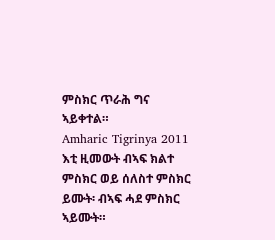ምስክር ጥራሕ ግና ኣይቀተል።
Amharic Tigrinya 2011
እቲ ዚመውት ብኣፍ ክልተ ምስክር ወይ ሰለስተ ምስክር ይሙት፡ ብኣፍ ሓደ ምስክር ኣይሙት።